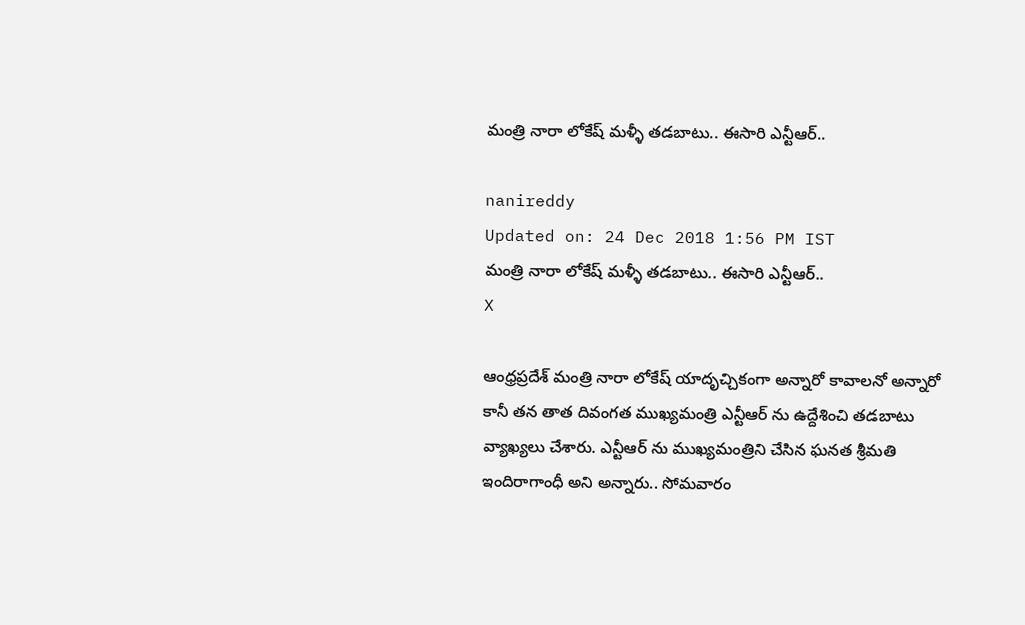మంత్రి నారా లోకేష్ మళ్ళీ తడబాటు.. ఈసారి ఎన్టీఆర్..

nanireddy
Updated on: 24 Dec 2018 1:56 PM IST
మంత్రి నారా లోకేష్ మళ్ళీ తడబాటు.. ఈసారి ఎన్టీఆర్..
X

ఆంధ్రప్రదేశ్ మంత్రి నారా లోకేష్ యాదృచ్చికంగా అన్నారో కావాలనో అన్నారో కానీ తన తాత దివంగత ముఖ్యమంత్రి ఎన్టీఆర్ ను ఉద్దేశించి తడబాటు వ్యాఖ్యలు చేశారు. ఎన్టీఆర్ ను ముఖ్యమంత్రిని చేసిన ఘనత శ్రీమతి ఇందిరాగాంధీ అని అన్నారు.. సోమవారం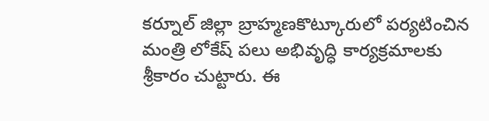కర్నూల్ జిల్లా బ్రాహ్మణకొట్కూరులో పర్యటించిన మంత్రి లోకేష్ పలు అభివృద్ధి కార్యక్రమాలకు శ్రీకారం చుట్టారు. ఈ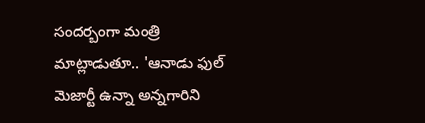సందర్బంగా మంత్రి మాట్లాడుతూ.. 'ఆనాడు ఫుల్‌ మెజార్టీ ఉన్నా అన్నగారిని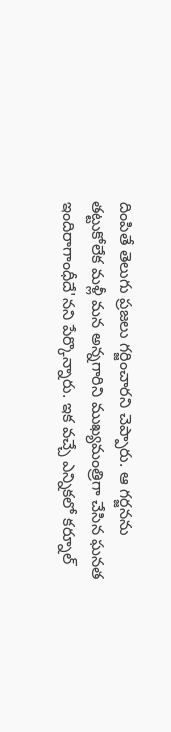దింపితే తెలుగు ప్రజలు గర్జించారని చెప్పారు. ఆ గర్జనను తట్టుకోలేక మళ్లీ మన అన్నగారిని ముఖ్యమంత్రిగా చేసిన ఘనత ఇందిరాగాంధీదే'నని పేర్కొన్నారు. ఇక వచ్చే ఎన్నికలో కర్నూల్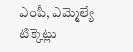ఎంపీ, ఎమ్మెల్యే టిక్కెట్లు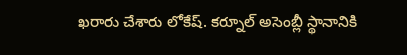ఖరారు చేశారు లోకేష్. కర్నూల్ అసెంబ్లీ స్థానానికి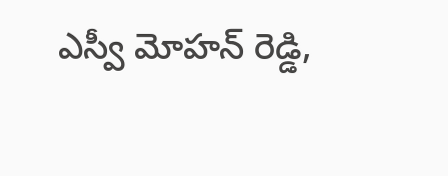ఎస్వీ మోహన్ రెడ్డి,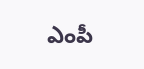ఎంపీ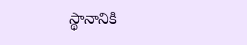స్థానానికి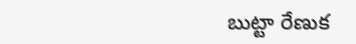బుట్టా రేణుక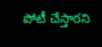పోటీ చేస్తారని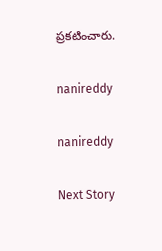ప్రకటించారు.

nanireddy

nanireddy

Next Story